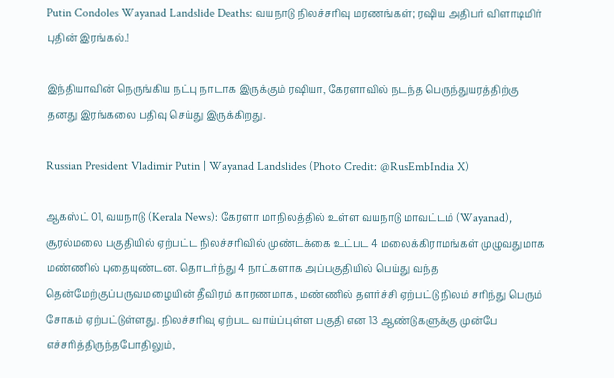Putin Condoles Wayanad Landslide Deaths: வயநாடு நிலச்சரிவு மரணங்கள்; ரஷிய அதிபர் விளாடிமிர் புதின் இரங்கல்.!

இந்தியாவின் நெருங்கிய நட்பு நாடாக இருக்கும் ரஷியா, கேரளாவில் நடந்த பெருந்துயரத்திற்கு தனது இரங்கலை பதிவு செய்து இருக்கிறது.

Russian President Vladimir Putin | Wayanad Landslides (Photo Credit: @RusEmbIndia X)

ஆகஸ்ட் 01, வயநாடு (Kerala News): கேரளா மாநிலத்தில் உள்ள வயநாடு மாவட்டம் (Wayanad), சூரல்மலை பகுதியில் ஏற்பட்ட நிலச்சரிவில் முண்டக்கை உட்பட 4 மலைக்கிராமங்கள் முழுவதுமாக மண்ணில் புதையுண்டன. தொடர்ந்து 4 நாட்களாக அப்பகுதியில் பெய்து வந்த தென்மேற்குப்பருவமழையின் தீவிரம் காரணமாக, மண்ணில் தளர்ச்சி ஏற்பட்டு நிலம் சரிந்து பெரும் சோகம் ஏற்பட்டுள்ளது. நிலச்சரிவு ஏற்பட வாய்ப்புள்ள பகுதி என 13 ஆண்டுகளுக்கு முன்பே எச்சரித்திருந்தபோதிலும்,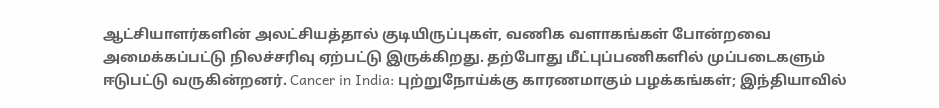ஆட்சியாளர்களின் அலட்சியத்தால் குடியிருப்புகள், வணிக வளாகங்கள் போன்றவை அமைக்கப்பட்டு நிலச்சரிவு ஏற்பட்டு இருக்கிறது. தற்போது மீட்புப்பணிகளில் முப்படைகளும் ஈடுபட்டு வருகின்றனர். Cancer in India: புற்றுநோய்க்கு காரணமாகும் பழக்கங்கள்; இந்தியாவில்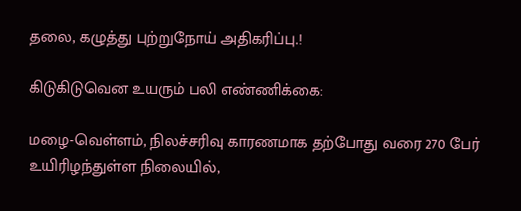தலை, கழுத்து புற்றுநோய் அதிகரிப்பு.!

கிடுகிடுவென உயரும் பலி எண்ணிக்கை:

மழை-வெள்ளம், நிலச்சரிவு காரணமாக தற்போது வரை 270 பேர் உயிரிழந்துள்ள நிலையில்,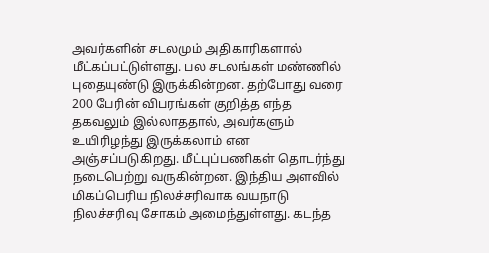அவர்களின் சடலமும் அதிகாரிகளால் மீட்கப்பட்டுள்ளது. பல சடலங்கள் மண்ணில் புதையுண்டு இருக்கின்றன. தற்போது வரை 200 பேரின் விபரங்கள் குறித்த எந்த தகவலும் இல்லாததால், அவர்களும் உயிரிழந்து இருக்கலாம் என அஞ்சப்படுகிறது. மீட்புப்பணிகள் தொடர்ந்து நடைபெற்று வருகின்றன. இந்திய அளவில் மிகப்பெரிய நிலச்சரிவாக வயநாடு நிலச்சரிவு சோகம் அமைந்துள்ளது. கடந்த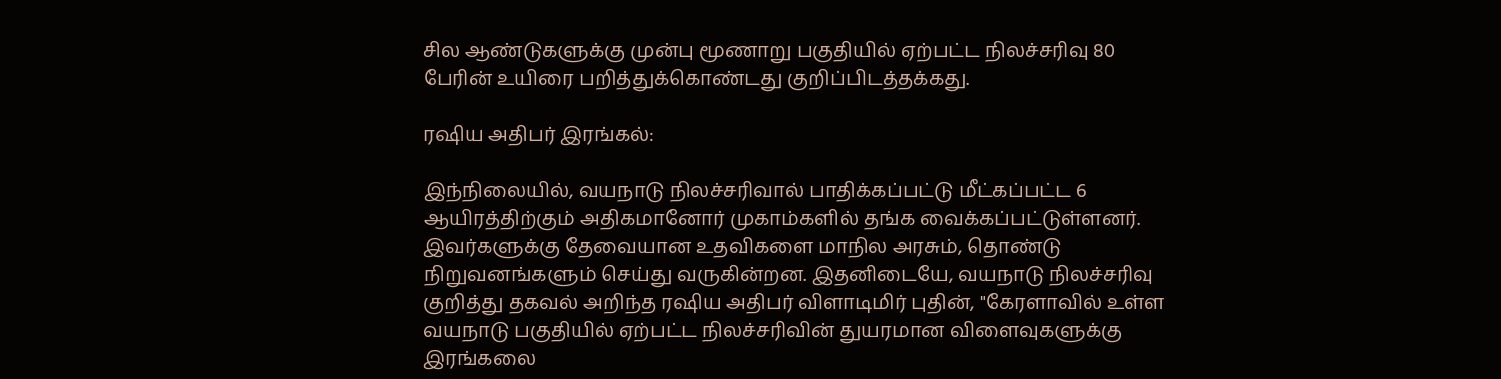சில ஆண்டுகளுக்கு முன்பு மூணாறு பகுதியில் ஏற்பட்ட நிலச்சரிவு 80 பேரின் உயிரை பறித்துக்கொண்டது குறிப்பிடத்தக்கது.

ரஷிய அதிபர் இரங்கல்:

இந்நிலையில், வயநாடு நிலச்சரிவால் பாதிக்கப்பட்டு மீட்கப்பட்ட 6 ஆயிரத்திற்கும் அதிகமானோர் முகாம்களில் தங்க வைக்கப்பட்டுள்ளனர். இவர்களுக்கு தேவையான உதவிகளை மாநில அரசும், தொண்டு நிறுவனங்களும் செய்து வருகின்றன. இதனிடையே, வயநாடு நிலச்சரிவு குறித்து தகவல் அறிந்த ரஷிய அதிபர் விளாடிமிர் புதின், "கேரளாவில் உள்ள வயநாடு பகுதியில் ஏற்பட்ட நிலச்சரிவின் துயரமான விளைவுகளுக்கு இரங்கலை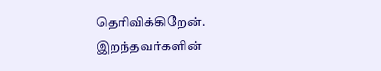தெரிவிக்கிறேன். இறந்தவர்களின்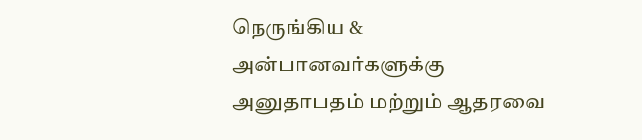நெருங்கிய & அன்பானவர்களுக்கு அனுதாபதம் மற்றும் ஆதரவை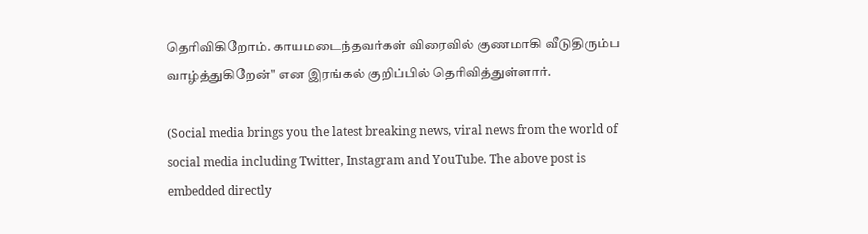தெரிவிகிறோம். காயமடைந்தவர்கள் விரைவில் குணமாகி வீடுதிரும்ப வாழ்த்துகிறேன்" என இரங்கல் குறிப்பில் தெரிவித்துள்ளார்.

(Social media brings you the latest breaking news, viral news from the world of social media including Twitter, Instagram and YouTube. The above post is embedded directly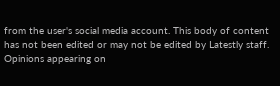from the user's social media account. This body of content has not been edited or may not be edited by Latestly staff. Opinions appearing on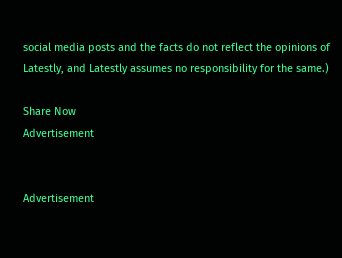social media posts and the facts do not reflect the opinions of Latestly, and Latestly assumes no responsibility for the same.)

Share Now
Advertisement


Advertisement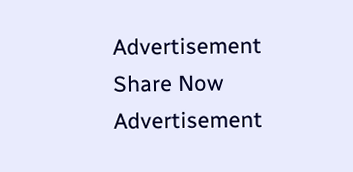Advertisement
Share Now
Advertisement